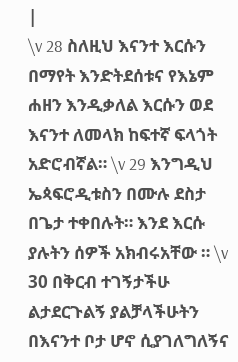|
\v 28 ስለዚህ እናንተ እርሱን በማየት እንድትደሰቱና የእኔም ሐዘን እንዲቃለል እርሱን ወደ እናንተ ለመላክ ከፍተኛ ፍላጎት አድሮብኛል። \v 29 እንግዲህ ኤጳፍሮዲቱስን በሙሉ ደስታ በጌታ ተቀበሉት። እንደ እርሱ ያሉትን ሰዎች አክብሩአቸው ። \v 30 በቅርብ ተገኝታችሁ ልታደርጉልኝ ያልቻላችሁትን በእናንተ ቦታ ሆኖ ሲያገለግለኝና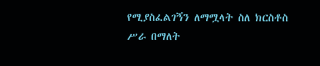የሚያስፈልገኝን ለማሟላት ስለ ክርስቶስ ሥራ በማለት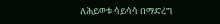ለሕይወቱ ሳይሳሳ በማድረግ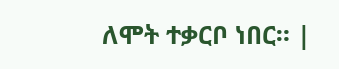ለሞት ተቃርቦ ነበር። |